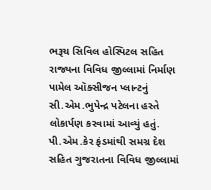ભરૂચ સિવિલ હોસ્પિટલ સહિત રાજ્યના વિવિધ જીલ્લામાં નિર્માણ પામેલ ઑક્સીજન પ્લાન્ટનું સી.એમ.ભુપેન્દ્ર પટેલના હસ્તે લોકાર્પણ કરવામાં આવ્યું હતું. પી.એમ.કેર ફંડમાંથી સમગ્ર દેશ સહિત ગુજરાતના વિવિધ જીલ્લામાં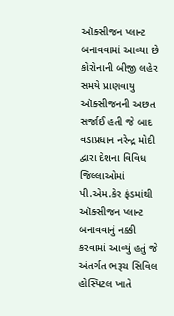ઑક્સીજન પ્લાન્ટ બનાવવામાં આવ્યા છે
કોરોનાની બીજી લહેર સમયે પ્રાણવાયુ ઑક્સીજનની અછત સર્જાઈ હતી જે બાદ વડાપ્રધાન નરેન્દ્ર મોદી દ્વારા દેશના વિવિધ જિલ્લાઓમાં પી.એમ.કેર ફંડમાંથી ઑક્સીજન પ્લાન્ટ બનાવવાનું નક્કી કરવામાં આવ્યું હતું જે અંતર્ગત ભરૂચ સિવિલ હોસ્પિટલ ખાતે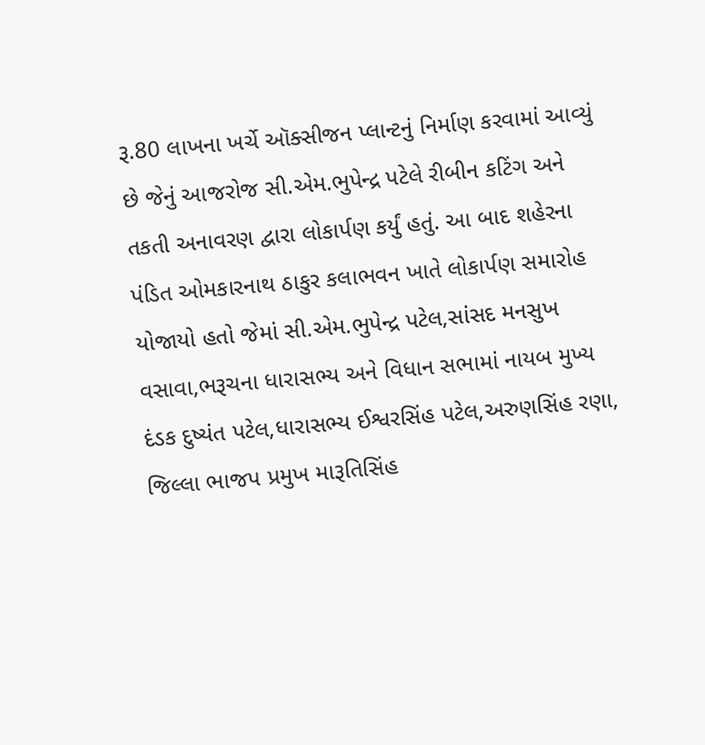રૂ.80 લાખના ખર્ચે ઑક્સીજન પ્લાન્ટનું નિર્માણ કરવામાં આવ્યું છે જેનું આજરોજ સી.એમ.ભુપેન્દ્ર પટેલે રીબીન કટિંગ અને તકતી અનાવરણ દ્વારા લોકાર્પણ કર્યું હતું. આ બાદ શહેરના પંડિત ઓમકારનાથ ઠાકુર કલાભવન ખાતે લોકાર્પણ સમારોહ યોજાયો હતો જેમાં સી.એમ.ભુપેન્દ્ર પટેલ,સાંસદ મનસુખ વસાવા,ભરૂચના ધારાસભ્ય અને વિધાન સભામાં નાયબ મુખ્ય દંડક દુષ્યંત પટેલ,ધારાસભ્ય ઈશ્વરસિંહ પટેલ,અરુણસિંહ રણા, જિલ્લા ભાજપ પ્રમુખ મારૂતિસિંહ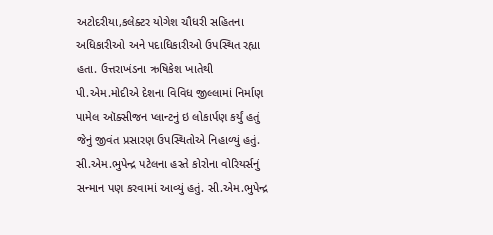અટોદરીયા,કલેક્ટર યોગેશ ચૌધરી સહિતના અધિકારીઓ અને પદાધિકારીઓ ઉપસ્થિત રહ્યા હતા. ઉત્તરાખંડના ઋષિકેશ ખાતેથી પી.એમ.મોદીએ દેશના વિવિધ જીલ્લામાં નિર્માણ પામેલ ઑક્સીજન પ્લાન્ટનું ઇ લોકાર્પણ કર્યું હતું
જેનું જીવંત પ્રસારણ ઉપસ્થિતોએ નિહાળ્યું હતું. સી.એમ.ભુપેન્દ્ર પટેલના હસ્તે કોરોના વોરિયર્સનું સન્માન પણ કરવામાં આવ્યું હતું. સી.એમ.ભુપેન્દ્ર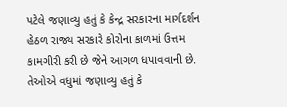પટેલે જણાવ્યુ હતું કે કેન્દ્ર સરકારના માર્ગદર્શન હેઠળ રાજ્ય સરકારે કોરોના કાળમાં ઉત્તમ કામગીરી કરી છે જેને આગળ ધપાવવાની છે. તેઓએ વધુમાં જણાવ્યુ હતું કે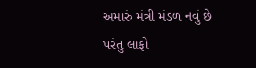અમારું મંત્રી મંડળ નવું છે પરંતુ લાફો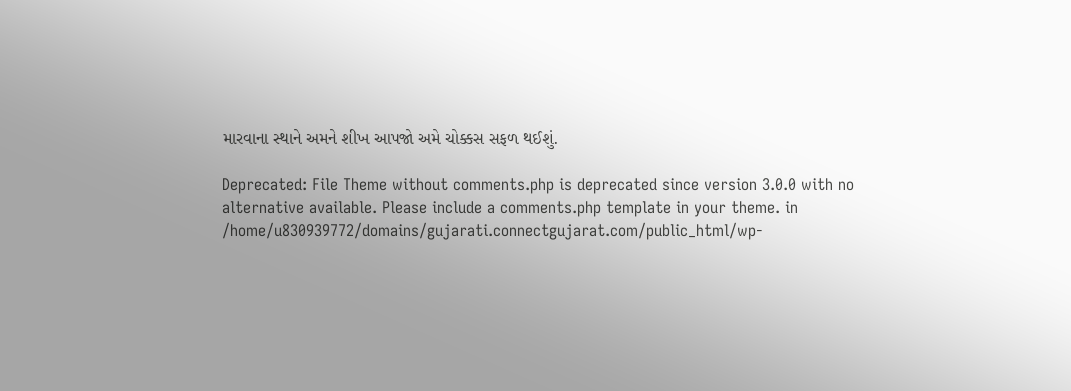મારવાના સ્થાને અમને શીખ આપજો અમે ચોક્કસ સફળ થઈશું.

Deprecated: File Theme without comments.php is deprecated since version 3.0.0 with no alternative available. Please include a comments.php template in your theme. in /home/u830939772/domains/gujarati.connectgujarat.com/public_html/wp-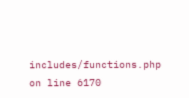includes/functions.php on line 6170